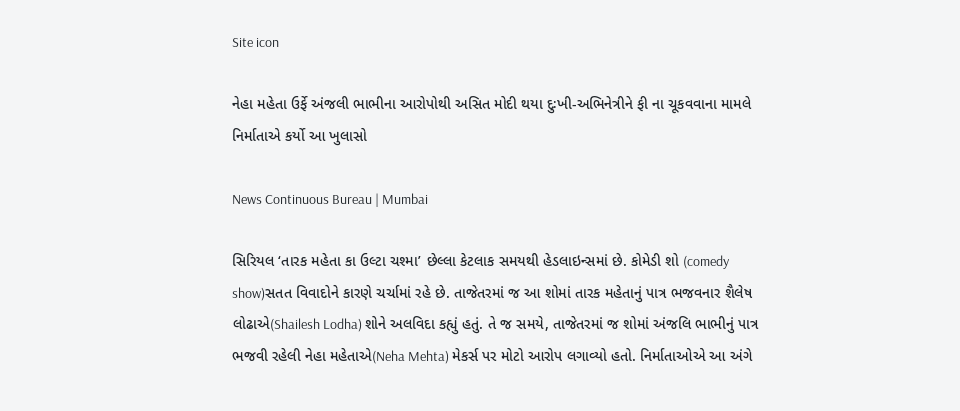Site icon

નેહા મહેતા ઉર્ફે અંજલી ભાભીના આરોપોથી અસિત મોદી થયા દુઃખી-અભિનેત્રીને ફી ના ચૂકવવાના મામલે નિર્માતાએ કર્યો આ ખુલાસો

News Continuous Bureau | Mumbai

સિરિયલ ‘તારક મહેતા કા ઉલ્ટા ચશ્મા’ છેલ્લા કેટલાક સમયથી હેડલાઇન્સમાં છે. કોમેડી શો (comedy show)સતત વિવાદોને કારણે ચર્ચામાં રહે છે. તાજેતરમાં જ આ શોમાં તારક મહેતાનું પાત્ર ભજવનાર શૈલેષ લોઢાએ(Shailesh Lodha) શોને અલવિદા કહ્યું હતું. તે જ સમયે, તાજેતરમાં જ શોમાં અંજલિ ભાભીનું પાત્ર ભજવી રહેલી નેહા મહેતાએ(Neha Mehta) મેકર્સ પર મોટો આરોપ લગાવ્યો હતો. નિર્માતાઓએ આ અંગે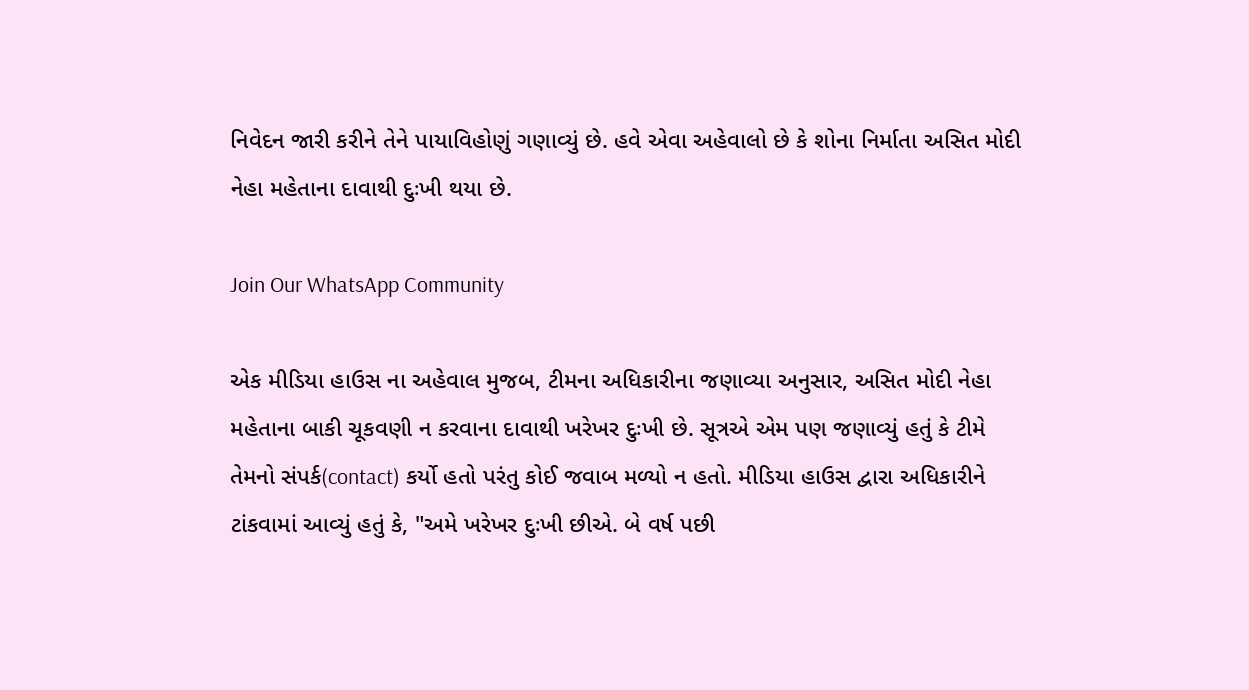નિવેદન જારી કરીને તેને પાયાવિહોણું ગણાવ્યું છે. હવે એવા અહેવાલો છે કે શોના નિર્માતા અસિત મોદી નેહા મહેતાના દાવાથી દુઃખી થયા છે.

Join Our WhatsApp Community

એક મીડિયા હાઉસ ના અહેવાલ મુજબ, ટીમના અધિકારીના જણાવ્યા અનુસાર, અસિત મોદી નેહા મહેતાના બાકી ચૂકવણી ન કરવાના દાવાથી ખરેખર દુઃખી છે. સૂત્રએ એમ પણ જણાવ્યું હતું કે ટીમે તેમનો સંપર્ક(contact) કર્યો હતો પરંતુ કોઈ જવાબ મળ્યો ન હતો. મીડિયા હાઉસ દ્વારા અધિકારીને ટાંકવામાં આવ્યું હતું કે, "અમે ખરેખર દુઃખી છીએ. બે વર્ષ પછી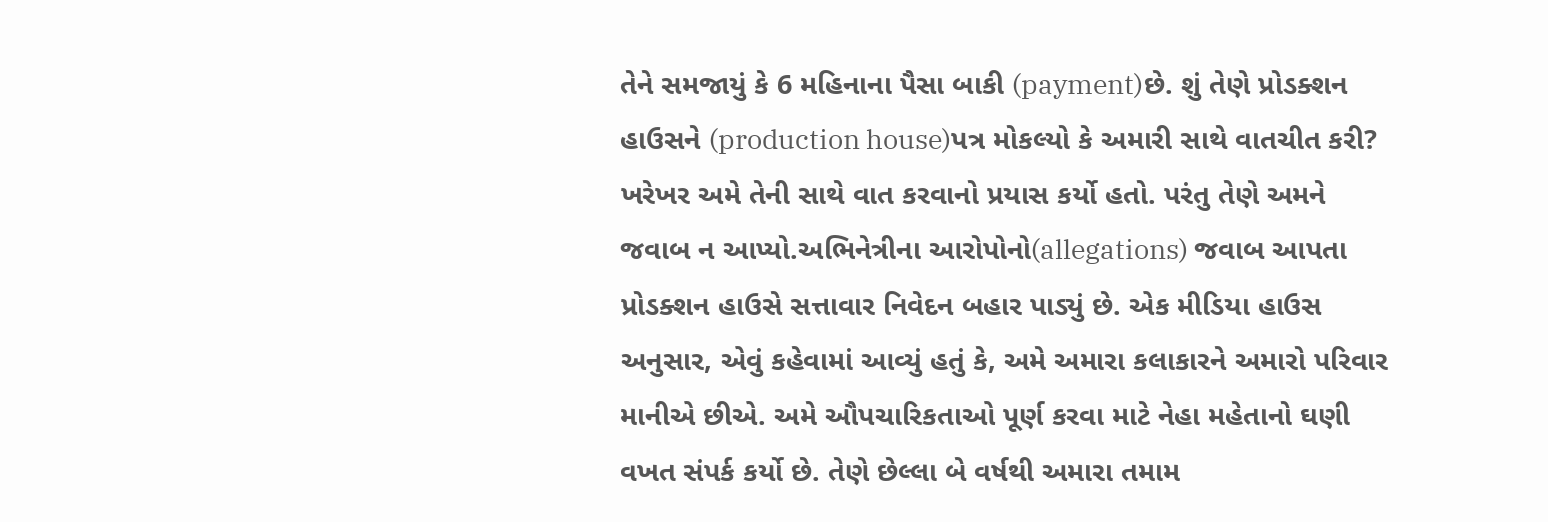તેને સમજાયું કે 6 મહિનાના પૈસા બાકી (payment)છે. શું તેણે પ્રોડક્શન હાઉસને (production house)પત્ર મોકલ્યો કે અમારી સાથે વાતચીત કરી? ખરેખર અમે તેની સાથે વાત કરવાનો પ્રયાસ કર્યો હતો. પરંતુ તેણે અમને જવાબ ન આપ્યો.અભિનેત્રીના આરોપોનો(allegations) જવાબ આપતા પ્રોડક્શન હાઉસે સત્તાવાર નિવેદન બહાર પાડ્યું છે. એક મીડિયા હાઉસ અનુસાર, એવું કહેવામાં આવ્યું હતું કે, અમે અમારા કલાકારને અમારો પરિવાર માનીએ છીએ. અમે ઔપચારિકતાઓ પૂર્ણ કરવા માટે નેહા મહેતાનો ઘણી વખત સંપર્ક કર્યો છે. તેણે છેલ્લા બે વર્ષથી અમારા તમામ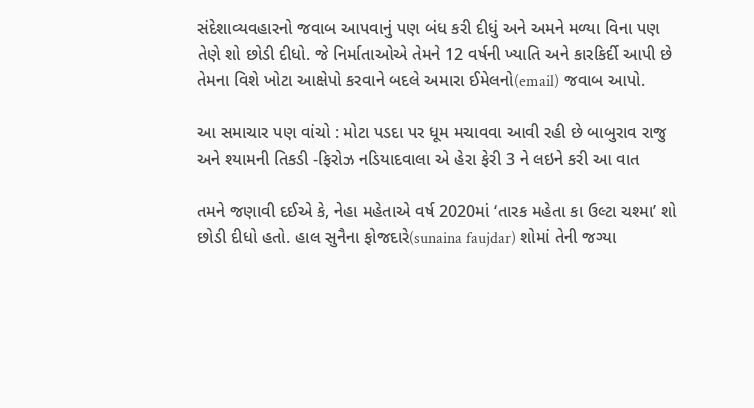સંદેશાવ્યવહારનો જવાબ આપવાનું પણ બંધ કરી દીધું અને અમને મળ્યા વિના પણ તેણે શો છોડી દીધો. જે નિર્માતાઓએ તેમને 12 વર્ષની ખ્યાતિ અને કારકિર્દી આપી છે તેમના વિશે ખોટા આક્ષેપો કરવાને બદલે અમારા ઈમેલનો(email) જવાબ આપો.

આ સમાચાર પણ વાંચો : મોટા પડદા પર ધૂમ મચાવવા આવી રહી છે બાબુરાવ રાજુ અને શ્યામની તિકડી -ફિરોઝ નડિયાદવાલા એ હેરા ફેરી 3 ને લઇને કરી આ વાત

તમને જણાવી દઈએ કે, નેહા મહેતાએ વર્ષ 2020માં ‘તારક મહેતા કા ઉલ્ટા ચશ્મા’ શો છોડી દીધો હતો. હાલ સુનૈના ફોજદારે(sunaina faujdar) શોમાં તેની જગ્યા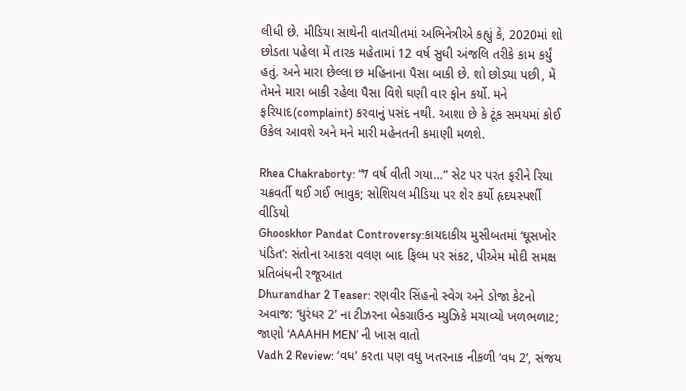લીધી છે. મીડિયા સાથેની વાતચીતમાં અભિનેત્રીએ કહ્યું કે, 2020માં શો છોડતા પહેલા મેં તારક મહેતામાં 12 વર્ષ સુધી અંજલિ તરીકે કામ કર્યું હતું. અને મારા છેલ્લા છ મહિનાના પૈસા બાકી છે. શો છોડ્યા પછી, મેં તેમને મારા બાકી રહેલા પૈસા વિશે ઘણી વાર ફોન કર્યો. મને ફરિયાદ(complaint) કરવાનું પસંદ નથી. આશા છે કે ટૂંક સમયમાં કોઈ ઉકેલ આવશે અને મને મારી મહેનતની કમાણી મળશે.

Rhea Chakraborty: “7 વર્ષ વીતી ગયા…” સેટ પર પરત ફરીને રિયા ચક્રવર્તી થઈ ગઈ ભાવુક; સોશિયલ મીડિયા પર શેર કર્યો હૃદયસ્પર્શી વીડિયો
Ghooskhor Pandat Controversy:કાયદાકીય મુસીબતમાં ‘ઘૂસખોર પંડિત’: સંતોના આકરા વલણ બાદ ફિલ્મ પર સંકટ, પીએમ મોદી સમક્ષ પ્રતિબંધની રજૂઆત
Dhurandhar 2 Teaser: રણવીર સિંહનો સ્વેગ અને ડોજા કેટનો અવાજ: ‘ધુરંધર 2’ ના ટીઝરના બેકગ્રાઉન્ડ મ્યુઝિકે મચાવ્યો ખળભળાટ; જાણો ‘AAAHH MEN’ ની ખાસ વાતો
Vadh 2 Review: ‘વધ’ કરતા પણ વધુ ખતરનાક નીકળી ‘વધ 2’, સંજય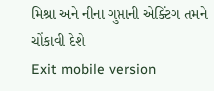મિશ્રા અને નીના ગુપ્તાની એક્ટિંગ તમને ચોંકાવી દેશે
Exit mobile version